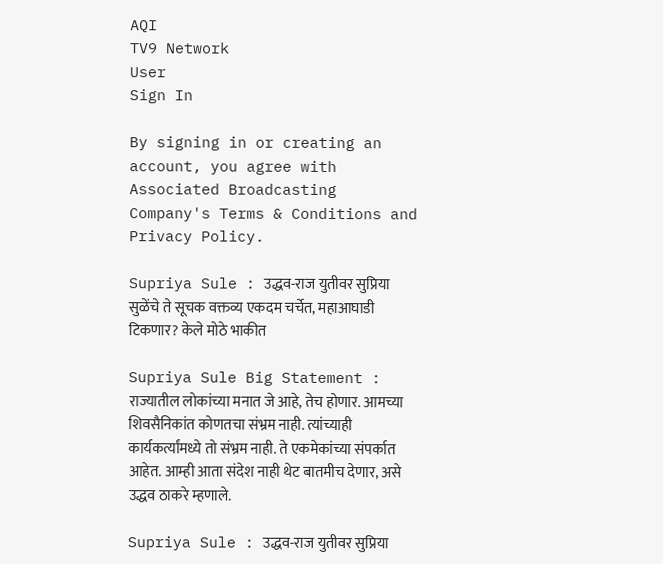AQI
TV9 Network
User
Sign In

By signing in or creating an account, you agree with Associated Broadcasting Company's Terms & Conditions and Privacy Policy.

Supriya Sule : उद्धव-राज युतीवर सुप्रिया सुळेंचे ते सूचक वक्तव्य एकदम चर्चेत, महाआघाडी टिकणार? केले मोठे भाकीत

Supriya Sule Big Statement : राज्यातील लोकांच्या मनात जे आहे, तेच होणार. आमच्या शिवसैनिकांत कोणतचा संभ्रम नाही. त्यांच्याही कार्यकर्त्यांमध्ये तो संभ्रम नाही. ते एकमेकांच्या संपर्कात आहेत. आम्ही आता संदेश नाही थेट बातमीच देणार, असे उद्धव ठाकरे म्हणाले.

Supriya Sule : उद्धव-राज युतीवर सुप्रिया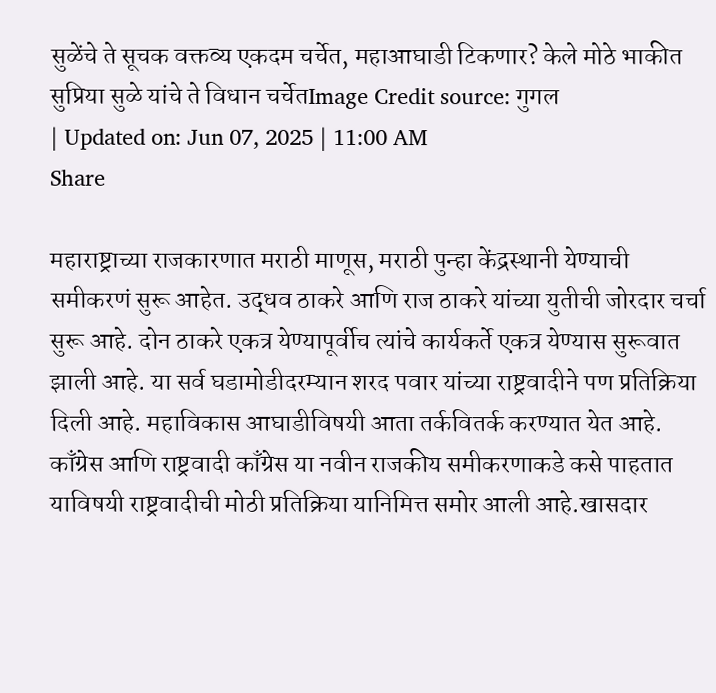सुळेंचे ते सूचक वक्तव्य एकदम चर्चेत, महाआघाडी टिकणार? केले मोठे भाकीत
सुप्रिया सुळे यांचे ते विधान चर्चेतImage Credit source: गुगल
| Updated on: Jun 07, 2025 | 11:00 AM
Share

महाराष्ट्राच्या राजकारणात मराठी माणूस, मराठी पुन्हा केंद्रस्थानी येण्याची समीकरणं सुरू आहेत. उद्धव ठाकरे आणि राज ठाकरे यांच्या युतीची जोरदार चर्चा सुरू आहे. दोन ठाकरे एकत्र येण्यापूर्वीच त्यांचे कार्यकर्ते एकत्र येण्यास सुरूवात झाली आहे. या सर्व घडामोडीदरम्यान शरद पवार यांच्या राष्ट्रवादीने पण प्रतिक्रिया दिली आहे. महाविकास आघाडीविषयी आता तर्कवितर्क करण्यात येत आहे. काँग्रेस आणि राष्ट्रवादी काँग्रेस या नवीन राजकीय समीकरणाकडे कसे पाहतात याविषयी राष्ट्रवादीची मोठी प्रतिक्रिया यानिमित्त समोर आली आहे.खासदार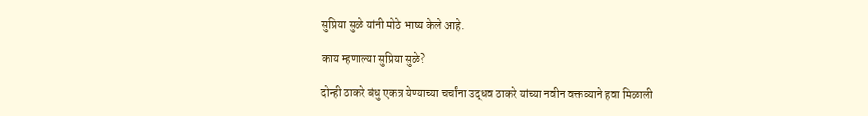सुप्रिया सुळे यांनी मोठे भाष्य केले आहे.

काय म्हणाल्या सुप्रिया सुळे?

दोन्ही ठाकरे बंधु एकत्र येण्याच्या चर्चांना उद्धव ठाकरे यांच्या नवीन वक्तव्याने हवा मिळाली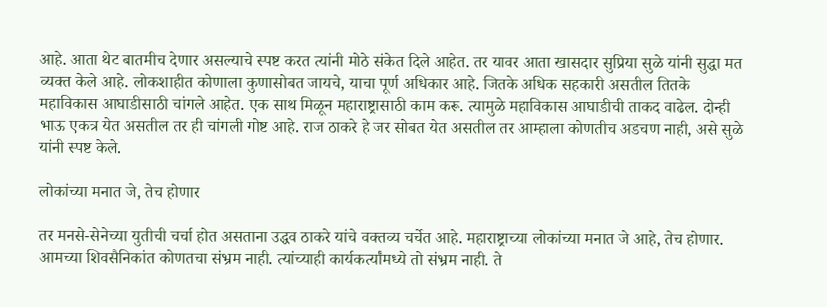आहे. आता थेट बातमीच देणार असल्याचे स्पष्ट करत त्यांनी मोठे संकेत दिले आहेत. तर यावर आता खासदार सुप्रिया सुळे यांनी सुद्धा मत व्यक्त केले आहे. लोकशाहीत कोणाला कुणासोबत जायचे, याचा पूर्ण अधिकार आहे. जितके अधिक सहकारी असतील तितके महाविकास आघाडीसाठी चांगले आहेत. एक साथ मिळून महाराष्ट्रासाठी काम करू. त्यामुळे महाविकास आघाडीची ताकद वाढेल. दोन्ही भाऊ एकत्र येत असतील तर ही चांगली गोष्ट आहे. राज ठाकरे हे जर सोबत येत असतील तर आम्हाला कोणतीच अडचण नाही, असे सुळे यांनी स्पष्ट केले.

लोकांच्या मनात जे, तेच होणार

तर मनसे-सेनेच्या युतीची चर्चा होत असताना उद्धव ठाकरे यांचे वक्तव्य चर्चेत आहे. महाराष्ट्राच्या लोकांच्या मनात जे आहे, तेच होणार. आमच्या शिवसैनिकांत कोणतचा संभ्रम नाही. त्यांच्याही कार्यकर्त्यांमध्ये तो संभ्रम नाही. ते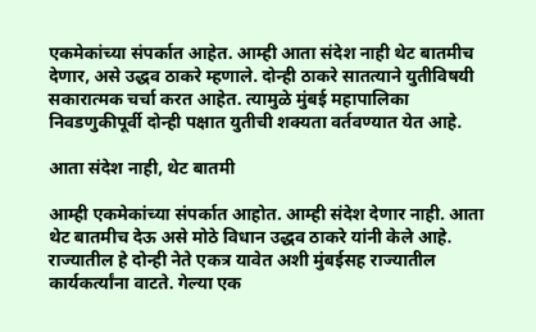एकमेकांच्या संपर्कात आहेत. आम्ही आता संदेश नाही थेट बातमीच देणार, असे उद्धव ठाकरे म्हणाले. दोन्ही ठाकरे सातत्याने युतीविषयी सकारात्मक चर्चा करत आहेत. त्यामुळे मुंबई महापालिका निवडणुकीपूर्वी दोन्ही पक्षात युतीची शक्यता वर्तवण्यात येत आहे.

आता संदेश नाही, थेट बातमी

आम्ही एकमेकांच्या संपर्कात आहोत. आम्ही संदेश देणार नाही. आता थेट बातमीच देऊ असे मोठे विधान उद्धव ठाकरे यांनी केले आहे. राज्यातील हे दोन्ही नेते एकत्र यावेत अशी मुंबईसह राज्यातील कार्यकर्त्यांना वाटते. गेल्या एक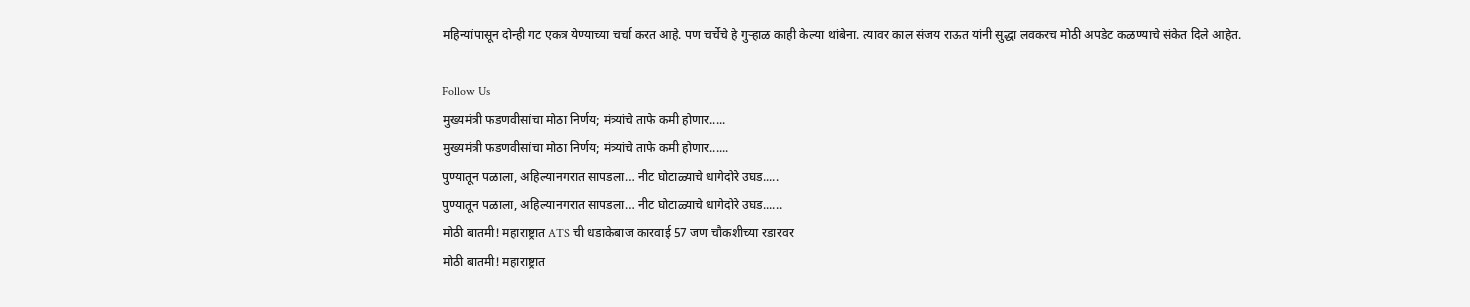महिन्यांपासून दोन्ही गट एकत्र येण्याच्या चर्चा करत आहे. पण चर्चेचे हे गुऱ्हाळ काही केल्या थांबेना. त्यावर काल संजय राऊत यांनी सुद्धा लवकरच मोठी अपडेट कळण्याचे संकेत दिले आहेत.

Follow Us
मुख्यमंत्री फडणवीसांचा मोठा निर्णय; मंत्र्यांचे ताफे कमी होणार.....
मुख्यमंत्री फडणवीसांचा मोठा निर्णय; मंत्र्यांचे ताफे कमी होणार......
पुण्यातून पळाला, अहिल्यानगरात सापडला… नीट घोटाळ्याचे धागेदोरे उघड.....
पुण्यातून पळाला, अहिल्यानगरात सापडला… नीट घोटाळ्याचे धागेदोरे उघड......
मोठी बातमी! महाराष्ट्रात ATS ची धडाकेबाज कारवाई 57 जण चौकशीच्या रडारवर
मोठी बातमी! महाराष्ट्रात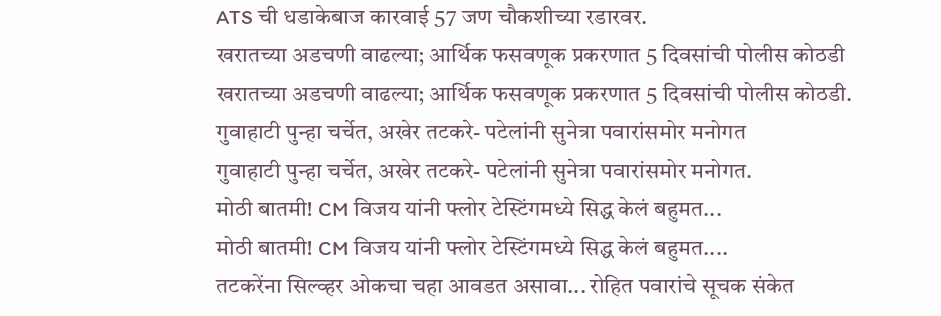ATS ची धडाकेबाज कारवाई 57 जण चौकशीच्या रडारवर.
खरातच्या अडचणी वाढल्या; आर्थिक फसवणूक प्रकरणात 5 दिवसांची पोलीस कोठडी
खरातच्या अडचणी वाढल्या; आर्थिक फसवणूक प्रकरणात 5 दिवसांची पोलीस कोठडी.
गुवाहाटी पुन्हा चर्चेत, अखेर तटकरे- पटेलांनी सुनेत्रा पवारांसमोर मनोगत
गुवाहाटी पुन्हा चर्चेत, अखेर तटकरे- पटेलांनी सुनेत्रा पवारांसमोर मनोगत.
मोठी बातमी! CM विजय यांनी फ्लोर टेस्टिंगमध्ये सिद्ध केलं बहुमत...
मोठी बातमी! CM विजय यांनी फ्लोर टेस्टिंगमध्ये सिद्ध केलं बहुमत....
तटकरेंना सिल्व्हर ओकचा चहा आवडत असावा... रोहित पवारांचे सूचक संकेत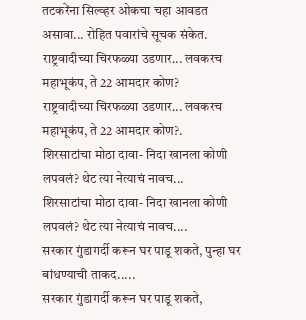तटकरेंना सिल्व्हर ओकचा चहा आवडत असावा... रोहित पवारांचे सूचक संकेत.
राष्ट्रवादीच्या चिरफळ्या उडणार... लवकरच महाभूकंप, ते 22 आमदार कोण?
राष्ट्रवादीच्या चिरफळ्या उडणार... लवकरच महाभूकंप, ते 22 आमदार कोण?.
शिरसाटांचा मोठा दावा- निदा खानला कोणी लपवलं? थेट त्या नेत्याचं नावच...
शिरसाटांचा मोठा दावा- निदा खानला कोणी लपवलं? थेट त्या नेत्याचं नावच....
सरकार गुंडागर्दी करून घर पाडू शकते, पुन्हा घर बांधण्याची ताकद.....
सरकार गुंडागर्दी करून घर पाडू शकते,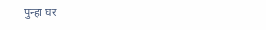पुन्हा घर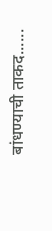बांधण्याची ताकद......